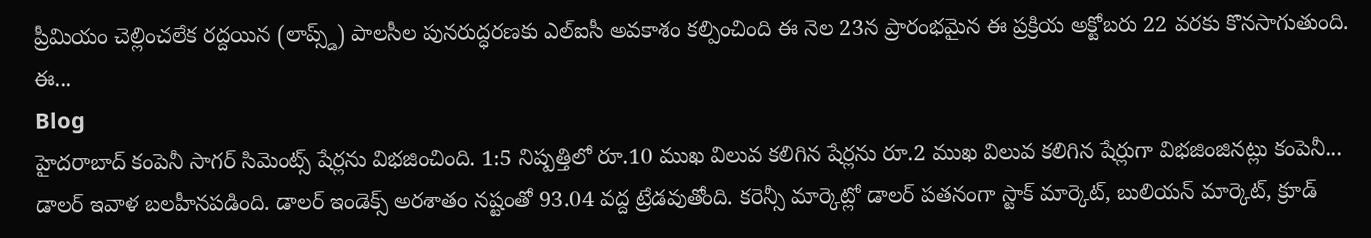ప్రీమియం చెల్లించలేక రద్దయిన (లాప్స్డ్) పాలసీల పునరుద్ధరణకు ఎల్ఐసీ అవకాశం కల్పించింది ఈ నెల 23న ప్రారంభమైన ఈ ప్రక్రియ అక్టోబరు 22 వరకు కొనసాగుతుంది. ఈ...
Blog
హైదరాబాద్ కంపెనీ సాగర్ సిమెంట్స్ షేర్లను విభజించింది. 1:5 నిష్పత్తిలో రూ.10 ముఖ విలువ కలిగిన షేర్లను రూ.2 ముఖ విలువ కలిగిన షేర్లుగా విభజింజినట్లు కంపెనీ...
డాలర్ ఇవాళ బలహీనపడింది. డాలర్ ఇండెక్స్ అరశాతం నష్టంతో 93.04 వద్ద ట్రేడవుతోంది. కరెన్సీ మార్కెట్లో డాలర్ పతనంగా స్టాక్ మార్కెట్, బులియన్ మార్కెట్, క్రూడ్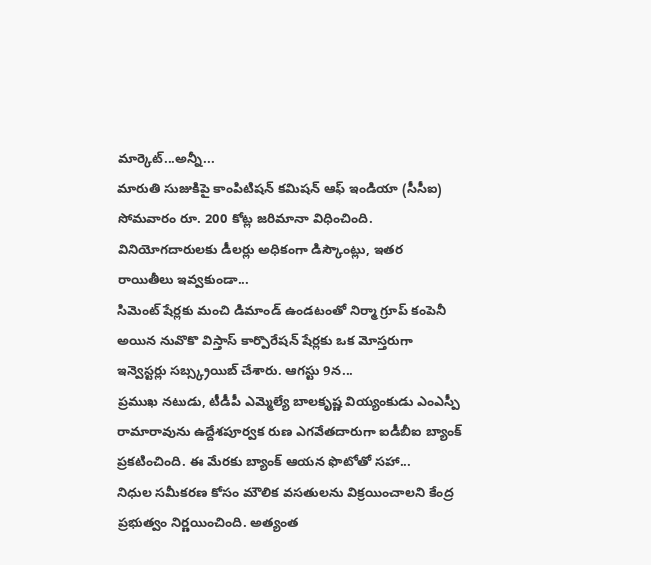మార్కెట్...అన్నీ...
మారుతి సుజుకిపై కాంపిటిషన్ కమిషన్ ఆఫ్ ఇండియా (సీసీఐ) సోమవారం రూ. 200 కోట్ల జరిమానా విధించింది. వినియోగదారులకు డీలర్లు అధికంగా డిస్కౌంట్లు, ఇతర రాయితీలు ఇవ్వకుండా...
సిమెంట్ షేర్లకు మంచి డిమాండ్ ఉండటంతో నిర్మా గ్రూప్ కంపెనీ అయిన నువొకొ విస్తాస్ కార్పొరేషన్ షేర్లకు ఒక మోస్తరుగా ఇన్వెస్టర్లు సబ్స్క్రయిబ్ చేశారు. ఆగస్టు 9న...
ప్రముఖ నటుడు, టీడీపీ ఎమ్మెల్యే బాలకృష్ణ వియ్యంకుడు ఎంఎస్పీ రామారావును ఉద్దేశపూర్వక రుణ ఎగవేతదారుగా ఐడీబీఐ బ్యాంక్ ప్రకటించింది. ఈ మేరకు బ్యాంక్ ఆయన ఫొటోతో సహా...
నిధుల సమీకరణ కోసం మౌలిక వసతులను విక్రయించాలని కేంద్ర ప్రభుత్వం నిర్ణయించింది. అత్యంత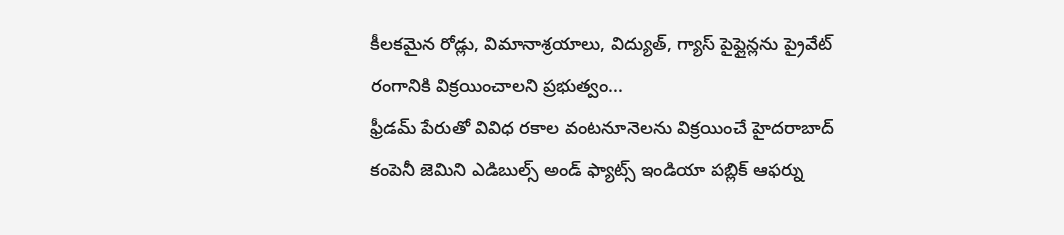కీలకమైన రోడ్లు, విమానాశ్రయాలు, విద్యుత్, గ్యాస్ పైప్లైన్లను ప్రైవేట్ రంగానికి విక్రయించాలని ప్రభుత్వం...
ఫ్రీడమ్ పేరుతో వివిధ రకాల వంటనూనెలను విక్రయించే హైదరాబాద్ కంపెనీ జెమిని ఎడిబుల్స్ అండ్ ఫ్యాట్స్ ఇండియా పబ్లిక్ ఆఫర్ను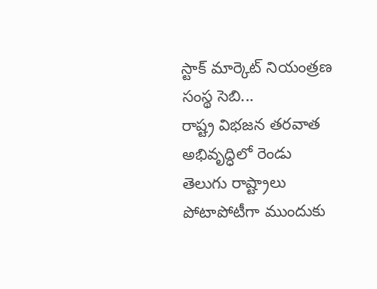స్టాక్ మార్కెట్ నియంత్రణ సంస్థ సెబి...
రాష్ట్ర విభజన తరవాత అభివృద్ధిలో రెండు తెలుగు రాష్ట్రాలు పోటాపోటీగా ముందుకు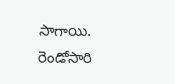సాగాయి. రెండోసారి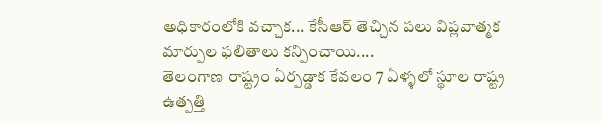అధికారంలోకి వచ్చాక... కేసీఆర్ తెచ్చిన పలు విప్లవాత్మక మార్పుల ఫలితాలు కన్పించాయి....
తెలంగాణ రాష్ట్రం ఏర్పడ్డాక కేవలం 7 ఏళ్ళలో స్థూల రాష్ట్ర ఉత్పత్తి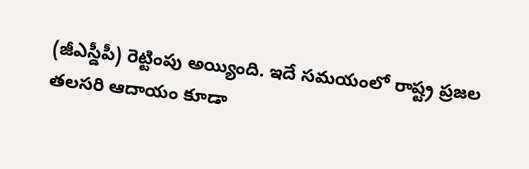(జీఎస్డీపీ) రెట్టింపు అయ్యింది. ఇదే సమయంలో రాష్ట్ర ప్రజల తలసరి ఆదాయం కూడా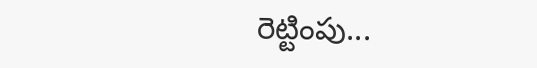రెట్టింపు...